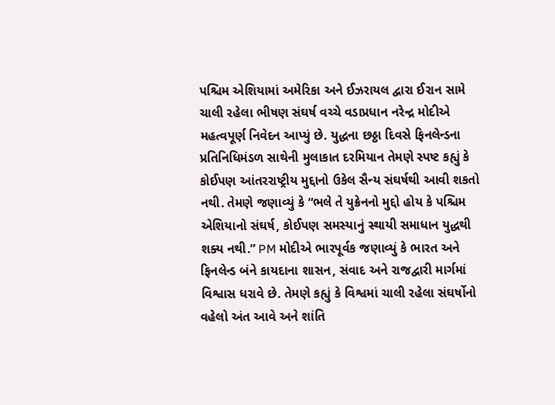પશ્ચિમ એશિયામાં અમેરિકા અને ઈઝરાયલ દ્વારા ઈરાન સામે ચાલી રહેલા ભીષણ સંઘર્ષ વચ્ચે વડાપ્રધાન નરેન્દ્ર મોદીએ મહત્વપૂર્ણ નિવેદન આપ્યું છે. યુદ્ધના છઠ્ઠા દિવસે ફિનલેન્ડના પ્રતિનિધિમંડળ સાથેની મુલાકાત દરમિયાન તેમણે સ્પષ્ટ કહ્યું કે કોઈપણ આંતરરાષ્ટ્રીય મુદ્દાનો ઉકેલ સૈન્ય સંઘર્ષથી આવી શકતો નથી. તેમણે જણાવ્યું કે “ભલે તે યુક્રેનનો મુદ્દો હોય કે પશ્ચિમ એશિયાનો સંઘર્ષ, કોઈપણ સમસ્યાનું સ્થાયી સમાધાન યુદ્ધથી શક્ય નથી.” PM મોદીએ ભારપૂર્વક જણાવ્યું કે ભારત અને ફિનલેન્ડ બંને કાયદાના શાસન, સંવાદ અને રાજદ્વારી માર્ગમાં વિશ્વાસ ધરાવે છે. તેમણે કહ્યું કે વિશ્વમાં ચાલી રહેલા સંઘર્ષોનો વહેલો અંત આવે અને શાંતિ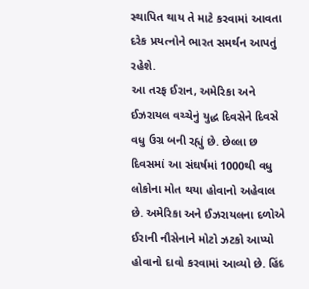સ્થાપિત થાય તે માટે કરવામાં આવતા દરેક પ્રયત્નોને ભારત સમર્થન આપતું રહેશે.
આ તરફ ઈરાન, અમેરિકા અને ઈઝરાયલ વચ્ચેનું યુદ્ધ દિવસેને દિવસે વધુ ઉગ્ર બની રહ્યું છે. છેલ્લા છ દિવસમાં આ સંઘર્ષમાં 1000થી વધુ લોકોના મોત થયા હોવાનો અહેવાલ છે. અમેરિકા અને ઈઝરાયલના દળોએ ઈરાની નૌસેનાને મોટો ઝટકો આપ્યો હોવાનો દાવો કરવામાં આવ્યો છે. હિંદ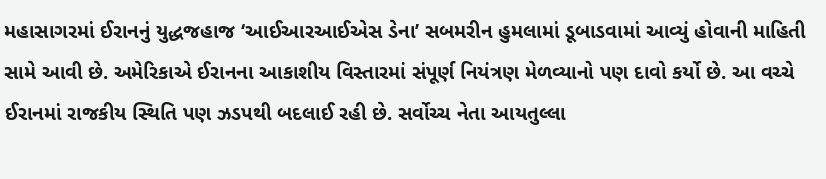મહાસાગરમાં ઈરાનનું યુદ્ધજહાજ ‘આઈઆરઆઈએસ ડેના’ સબમરીન હુમલામાં ડૂબાડવામાં આવ્યું હોવાની માહિતી સામે આવી છે. અમેરિકાએ ઈરાનના આકાશીય વિસ્તારમાં સંપૂર્ણ નિયંત્રણ મેળવ્યાનો પણ દાવો કર્યો છે. આ વચ્ચે ઈરાનમાં રાજકીય સ્થિતિ પણ ઝડપથી બદલાઈ રહી છે. સર્વોચ્ચ નેતા આયતુલ્લા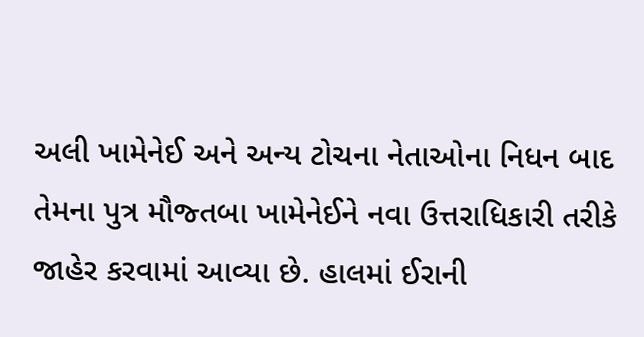અલી ખામેનેઈ અને અન્ય ટોચના નેતાઓના નિધન બાદ તેમના પુત્ર મૌજ્તબા ખામેનેઈને નવા ઉત્તરાધિકારી તરીકે જાહેર કરવામાં આવ્યા છે. હાલમાં ઈરાની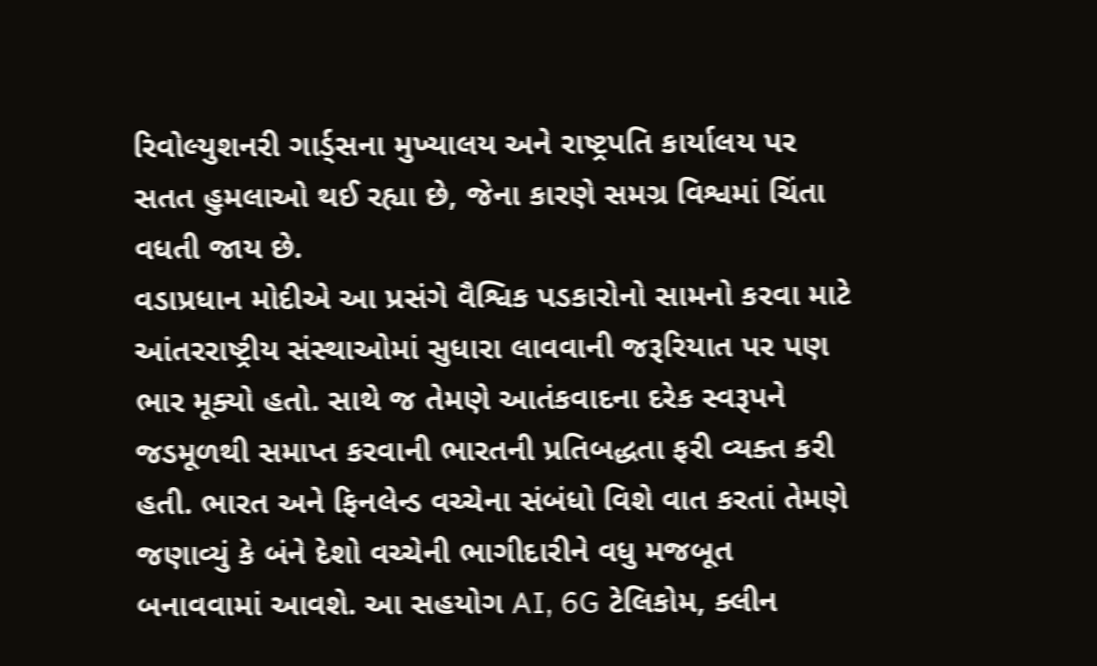રિવોલ્યુશનરી ગાર્ડ્સના મુખ્યાલય અને રાષ્ટ્રપતિ કાર્યાલય પર સતત હુમલાઓ થઈ રહ્યા છે, જેના કારણે સમગ્ર વિશ્વમાં ચિંતા વધતી જાય છે.
વડાપ્રધાન મોદીએ આ પ્રસંગે વૈશ્વિક પડકારોનો સામનો કરવા માટે આંતરરાષ્ટ્રીય સંસ્થાઓમાં સુધારા લાવવાની જરૂરિયાત પર પણ ભાર મૂક્યો હતો. સાથે જ તેમણે આતંકવાદના દરેક સ્વરૂપને જડમૂળથી સમાપ્ત કરવાની ભારતની પ્રતિબદ્ધતા ફરી વ્યક્ત કરી હતી. ભારત અને ફિનલેન્ડ વચ્ચેના સંબંધો વિશે વાત કરતાં તેમણે જણાવ્યું કે બંને દેશો વચ્ચેની ભાગીદારીને વધુ મજબૂત બનાવવામાં આવશે. આ સહયોગ AI, 6G ટેલિકોમ, ક્લીન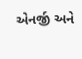એનર્જી અને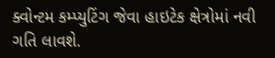ક્વોન્ટમ કમ્પ્યુટિંગ જેવા હાઇટેક ક્ષેત્રોમાં નવી ગતિ લાવશે.